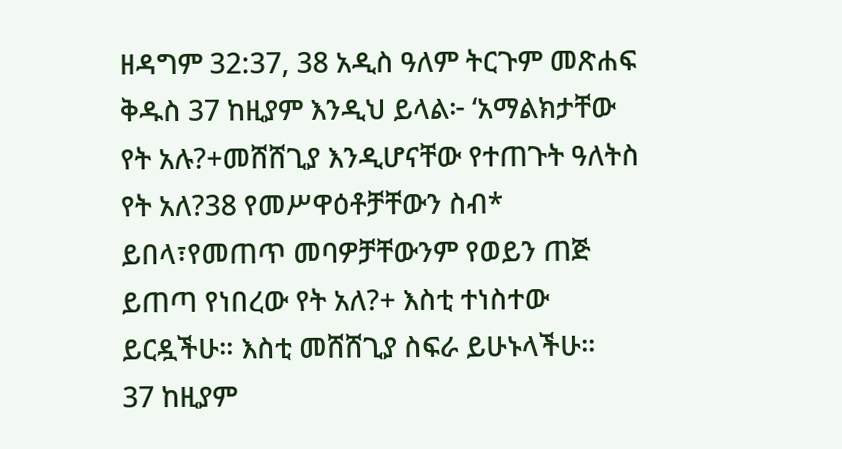ዘዳግም 32:37, 38 አዲስ ዓለም ትርጉም መጽሐፍ ቅዱስ 37 ከዚያም እንዲህ ይላል፦ ‘አማልክታቸው የት አሉ?+መሸሸጊያ እንዲሆናቸው የተጠጉት ዓለትስ የት አለ?38 የመሥዋዕቶቻቸውን ስብ* ይበላ፣የመጠጥ መባዎቻቸውንም የወይን ጠጅ ይጠጣ የነበረው የት አለ?+ እስቲ ተነስተው ይርዷችሁ። እስቲ መሸሸጊያ ስፍራ ይሁኑላችሁ።
37 ከዚያም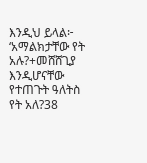እንዲህ ይላል፦ ‘አማልክታቸው የት አሉ?+መሸሸጊያ እንዲሆናቸው የተጠጉት ዓለትስ የት አለ?38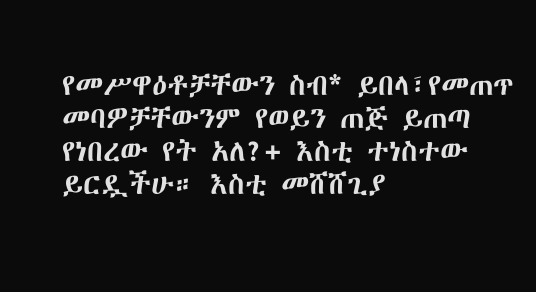የመሥዋዕቶቻቸውን ስብ* ይበላ፣የመጠጥ መባዎቻቸውንም የወይን ጠጅ ይጠጣ የነበረው የት አለ?+ እስቲ ተነስተው ይርዷችሁ። እስቲ መሸሸጊያ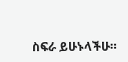ስፍራ ይሁኑላችሁ።